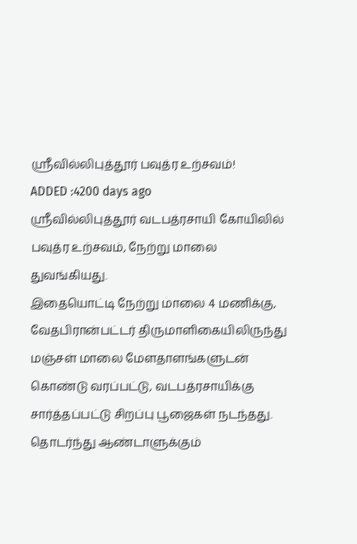ஸ்ரீவில்லிபுத்தூர் பவுத்ர உற்சவம்!
ADDED :4200 days ago
ஸ்ரீவில்லிபுத்தூர் வடபத்ரசாயி கோயிலில் பவுத்ர உற்சவம், நேற்று மாலை துவங்கியது.
இதையொட்டி நேற்று மாலை 4 மணிக்கு, வேதபிரான்பட்டர் திருமாளிகையிலிருந்து மஞ்சள் மாலை மேளதாளங்களுடன் கொண்டு வரப்பட்டு, வடபத்ரசாயிக்கு சார்த்தப்பட்டு சிறப்பு பூஜைகள் நடந்தது. தொடர்ந்து ஆண்டாளுக்கும்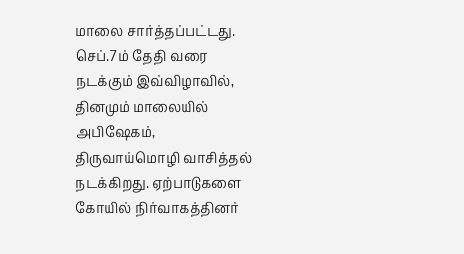மாலை சார்த்தப்பட்டது. செப்.7ம் தேதி வரை நடக்கும் இவ்விழாவில், தினமும் மாலையில் அபிஷேகம், திருவாய்மொழி வாசித்தல் நடக்கிறது. ஏற்பாடுகளை கோயில் நிர்வாகத்தினர்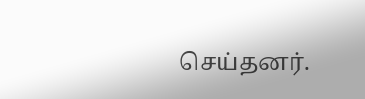செய்தனர்.